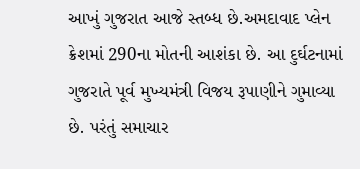આખું ગુજરાત આજે સ્તબ્ધ છે.અમદાવાદ પ્લેન ક્રેશમાં 290ના મોતની આશંકા છે. આ દુર્ઘટનામાં ગુજરાતે પૂર્વ મુખ્યમંત્રી વિજય રૂપાણીને ગુમાવ્યા છે. પરંતું સમાચાર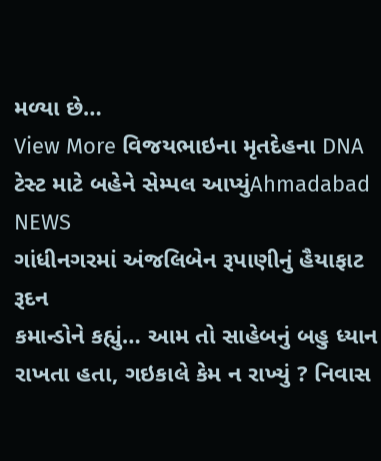મળ્યા છે…
View More વિજયભાઇના મૃતદેહના DNA ટેસ્ટ માટે બહેને સેમ્પલ આપ્યુંAhmadabad NEWS
ગાંધીનગરમાં અંજલિબેન રૂપાણીનું હૈયાફાટ રૂદન
કમાન્ડોને કહ્યું… આમ તો સાહેબનું બહુ ધ્યાન રાખતા હતા, ગઇકાલે કેમ ન રાખ્યું ? નિવાસ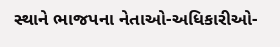સ્થાને ભાજપના નેતાઓ-અધિકારીઓ-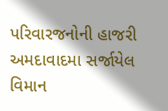પરિવારજનોની હાજરી અમદાવાદમા સર્જાયેલ વિમાન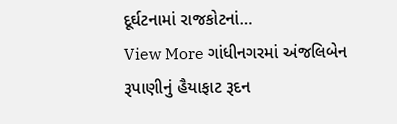દૂર્ઘટનામાં રાજકોટનાં…
View More ગાંધીનગરમાં અંજલિબેન રૂપાણીનું હૈયાફાટ રૂદન